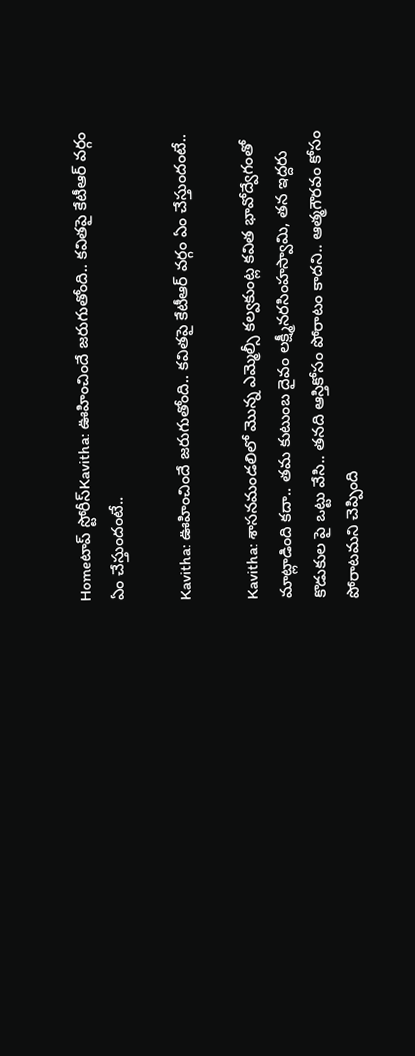Homeటాప్ స్టోరీస్Kavitha: ఊహించిందే జరుగుతోంది.. కవితపై కేటీఆర్ వర్గం ఏం చేస్తుందంటే..

Kavitha: ఊహించిందే జరుగుతోంది.. కవితపై కేటీఆర్ వర్గం ఏం చేస్తుందంటే..

Kavitha: శాసనమండలిలో మొన్న ఎమ్మెల్సీ కల్వకుంట్ల కవిత భావోద్వేగంతో మాట్లాడింది కదా.. తమ కుటుంబ దైవం లక్ష్మీనరసింహస్వామి, తన ఇద్దరు కొడుకుల పై ఒట్టు వేసి.. తనది ఆస్తికోసం పోరాటం కాదని.. ఆత్మగౌరవం కోసం పోరాటమని చెప్పింది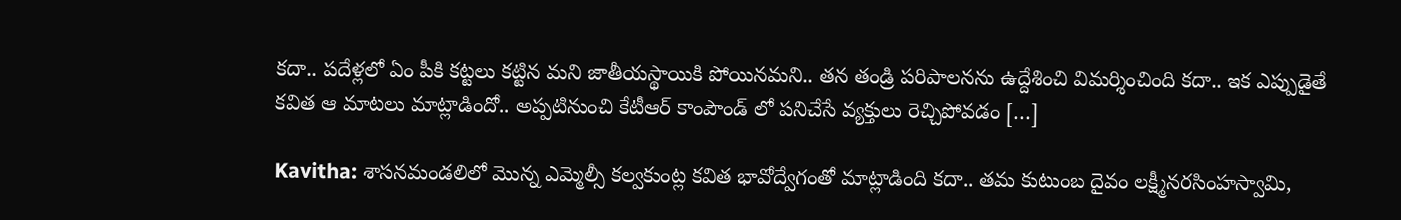కదా.. పదేళ్లలో ఏం పీకి కట్టలు కట్టిన మని జాతీయస్థాయికి పోయినమని.. తన తండ్రి పరిపాలనను ఉద్దేశించి విమర్శించింది కదా.. ఇక ఎప్పుడైతే కవిత ఆ మాటలు మాట్లాడిందో.. అప్పటినుంచి కేటీఆర్ కాంపౌండ్ లో పనిచేసే వ్యక్తులు రెచ్చిపోవడం […]

Kavitha: శాసనమండలిలో మొన్న ఎమ్మెల్సీ కల్వకుంట్ల కవిత భావోద్వేగంతో మాట్లాడింది కదా.. తమ కుటుంబ దైవం లక్ష్మీనరసింహస్వామి,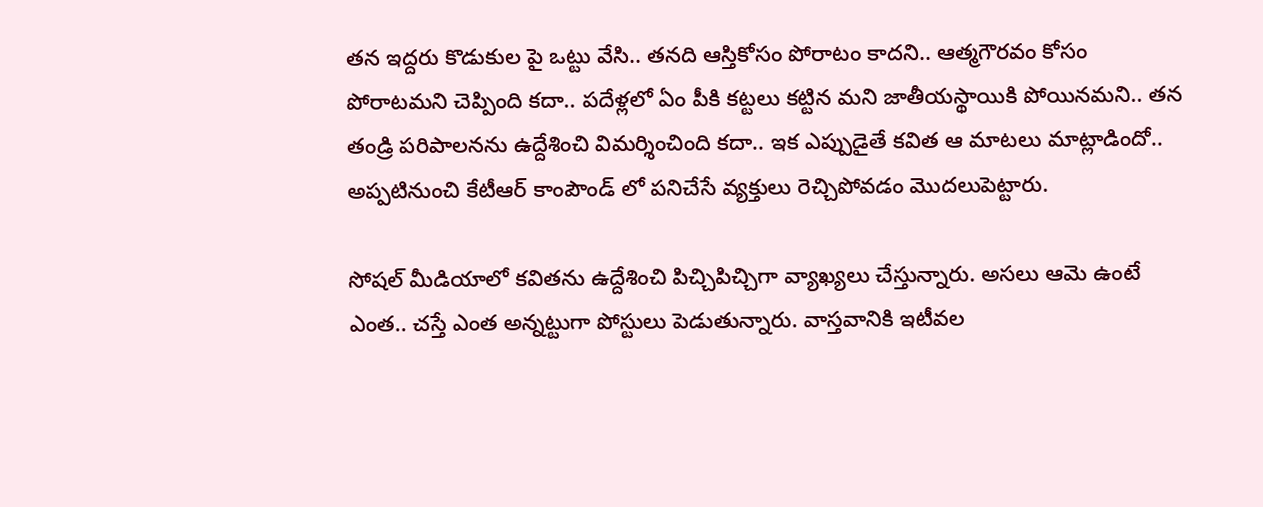తన ఇద్దరు కొడుకుల పై ఒట్టు వేసి.. తనది ఆస్తికోసం పోరాటం కాదని.. ఆత్మగౌరవం కోసం పోరాటమని చెప్పింది కదా.. పదేళ్లలో ఏం పీకి కట్టలు కట్టిన మని జాతీయస్థాయికి పోయినమని.. తన తండ్రి పరిపాలనను ఉద్దేశించి విమర్శించింది కదా.. ఇక ఎప్పుడైతే కవిత ఆ మాటలు మాట్లాడిందో.. అప్పటినుంచి కేటీఆర్ కాంపౌండ్ లో పనిచేసే వ్యక్తులు రెచ్చిపోవడం మొదలుపెట్టారు.

సోషల్ మీడియాలో కవితను ఉద్దేశించి పిచ్చిపిచ్చిగా వ్యాఖ్యలు చేస్తున్నారు. అసలు ఆమె ఉంటే ఎంత.. చస్తే ఎంత అన్నట్టుగా పోస్టులు పెడుతున్నారు. వాస్తవానికి ఇటీవల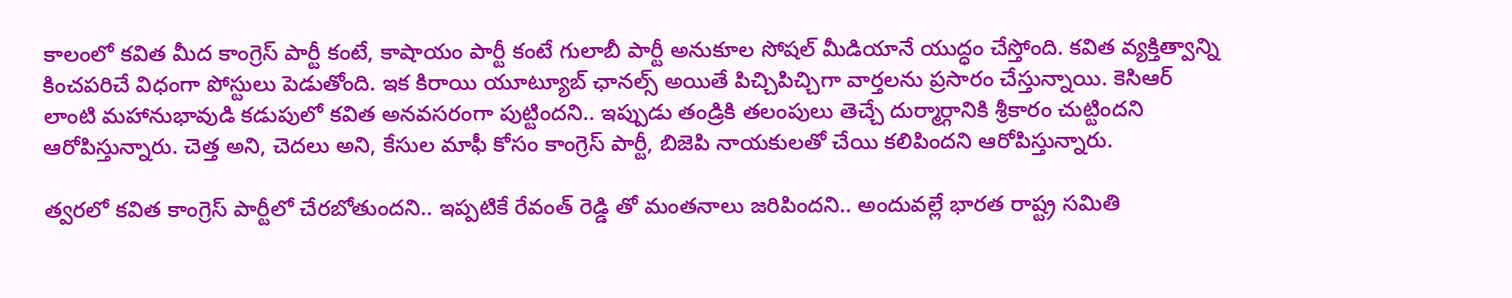కాలంలో కవిత మీద కాంగ్రెస్ పార్టీ కంటే, కాషాయం పార్టీ కంటే గులాబీ పార్టీ అనుకూల సోషల్ మీడియానే యుద్ధం చేస్తోంది. కవిత వ్యక్తిత్వాన్ని కించపరిచే విధంగా పోస్టులు పెడుతోంది. ఇక కిరాయి యూట్యూబ్ ఛానల్స్ అయితే పిచ్చిపిచ్చిగా వార్తలను ప్రసారం చేస్తున్నాయి. కెసిఆర్ లాంటి మహానుభావుడి కడుపులో కవిత అనవసరంగా పుట్టిందని.. ఇప్పుడు తండ్రికి తలంపులు తెచ్చే దుర్మార్గానికి శ్రీకారం చుట్టిందని ఆరోపిస్తున్నారు. చెత్త అని, చెదలు అని, కేసుల మాఫీ కోసం కాంగ్రెస్ పార్టీ, బిజెపి నాయకులతో చేయి కలిపిందని ఆరోపిస్తున్నారు.

త్వరలో కవిత కాంగ్రెస్ పార్టీలో చేరబోతుందని.. ఇప్పటికే రేవంత్ రెడ్డి తో మంతనాలు జరిపిందని.. అందువల్లే భారత రాష్ట్ర సమితి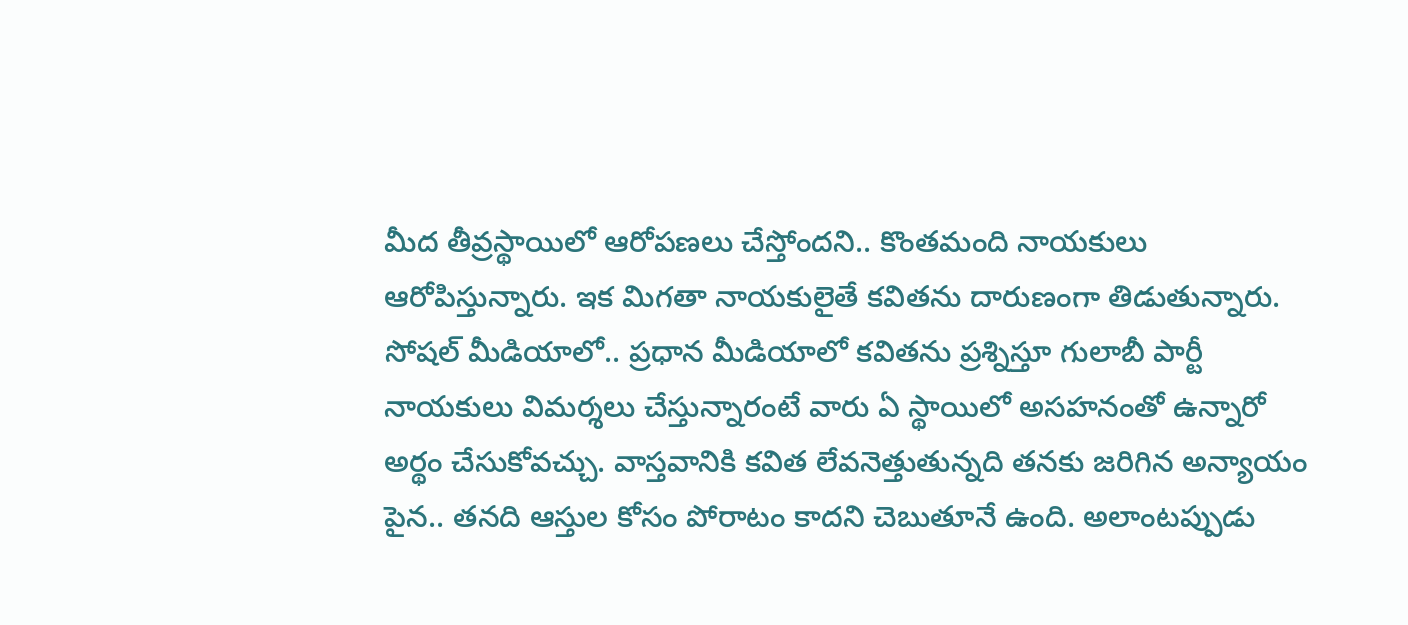మీద తీవ్రస్థాయిలో ఆరోపణలు చేస్తోందని.. కొంతమంది నాయకులు ఆరోపిస్తున్నారు. ఇక మిగతా నాయకులైతే కవితను దారుణంగా తిడుతున్నారు. సోషల్ మీడియాలో.. ప్రధాన మీడియాలో కవితను ప్రశ్నిస్తూ గులాబీ పార్టీ నాయకులు విమర్శలు చేస్తున్నారంటే వారు ఏ స్థాయిలో అసహనంతో ఉన్నారో అర్థం చేసుకోవచ్చు. వాస్తవానికి కవిత లేవనెత్తుతున్నది తనకు జరిగిన అన్యాయం పైన.. తనది ఆస్తుల కోసం పోరాటం కాదని చెబుతూనే ఉంది. అలాంటప్పుడు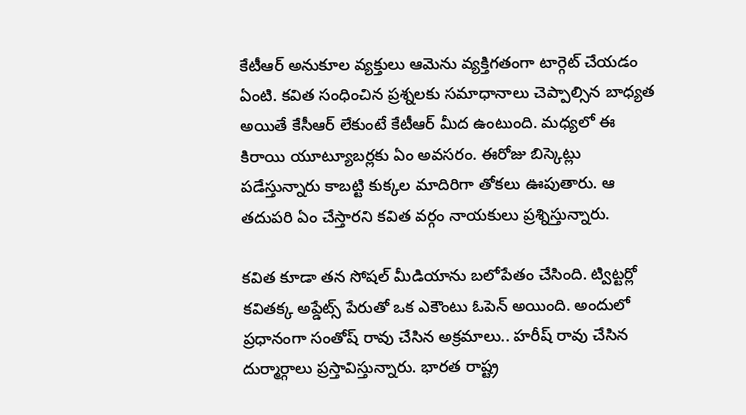కేటీఆర్ అనుకూల వ్యక్తులు ఆమెను వ్యక్తిగతంగా టార్గెట్ చేయడం ఏంటి. కవిత సంధించిన ప్రశ్నలకు సమాధానాలు చెప్పాల్సిన బాధ్యత అయితే కేసీఆర్ లేకుంటే కేటీఆర్ మీద ఉంటుంది. మధ్యలో ఈ కిరాయి యూట్యూబర్లకు ఏం అవసరం. ఈరోజు బిస్కెట్లు పడేస్తున్నారు కాబట్టి కుక్కల మాదిరిగా తోకలు ఊపుతారు. ఆ తదుపరి ఏం చేస్తారని కవిత వర్గం నాయకులు ప్రశ్నిస్తున్నారు.

కవిత కూడా తన సోషల్ మీడియాను బలోపేతం చేసింది. ట్విట్టర్లో కవితక్క అప్డేట్స్ పేరుతో ఒక ఎకౌంటు ఓపెన్ అయింది. అందులో ప్రధానంగా సంతోష్ రావు చేసిన అక్రమాలు.. హరీష్ రావు చేసిన దుర్మార్గాలు ప్రస్తావిస్తున్నారు. భారత రాష్ట్ర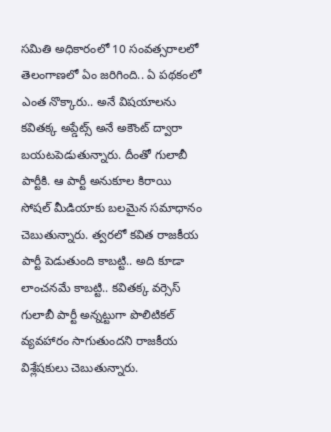సమితి అధికారంలో 10 సంవత్సరాలలో తెలంగాణలో ఏం జరిగింది.. ఏ పథకంలో ఎంత నొక్కారు.. అనే విషయాలను కవితక్క అప్డేట్స్ అనే అకౌంట్ ద్వారా బయటపెడుతున్నారు. దీంతో గులాబీ పార్టీకి. ఆ పార్టీ అనుకూల కిరాయి సోషల్ మీడియాకు బలమైన సమాధానం చెబుతున్నారు. త్వరలో కవిత రాజకీయ పార్టీ పెడుతుంది కాబట్టి.. అది కూడా లాంచనమే కాబట్టి.. కవితక్క వర్సెస్ గులాబీ పార్టీ అన్నట్టుగా పొలిటికల్ వ్యవహారం సాగుతుందని రాజకీయ విశ్లేషకులు చెబుతున్నారు.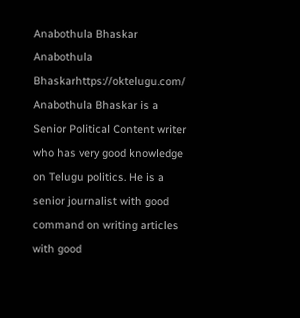Anabothula Bhaskar
Anabothula Bhaskarhttps://oktelugu.com/
Anabothula Bhaskar is a Senior Political Content writer who has very good knowledge on Telugu politics. He is a senior journalist with good command on writing articles with good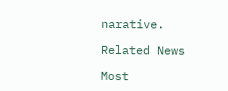narative.

Related News

Most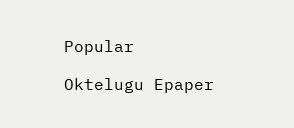Popular

Oktelugu Epaper